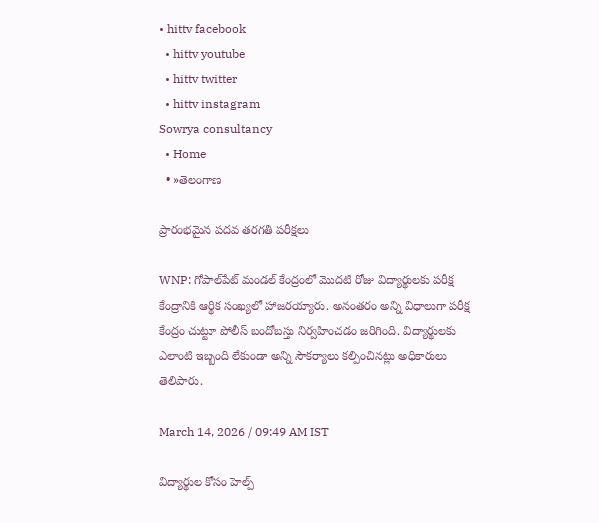• hittv facebook
  • hittv youtube
  • hittv twitter
  • hittv instagram
Sowrya consultancy
  • Home
  • »తెలంగాణ

ప్రారంభమైన పదవ తరగతి పరీక్షలు

WNP: గోపాల్‌పేట్ మండల్ కేంద్రంలో మొదటి రోజు విద్యార్థులకు పరీక్ష కేంద్రానికి ఆర్థిక సంఖ్యలో హాజరయ్యారు. అనంతరం అన్ని విధాలుగా పరీక్ష కేంద్రం చుట్టూ పోలీస్ బందోబస్తు నిర్వహించడం జరిగింది. విద్యార్థులకు ఎలాంటి ఇబ్బంది లేకుండా అన్ని సౌకర్యాలు కల్పించినట్లు అధికారులు తెలిపారు.

March 14, 2026 / 09:49 AM IST

విద్యార్థుల కోసం హెల్ప్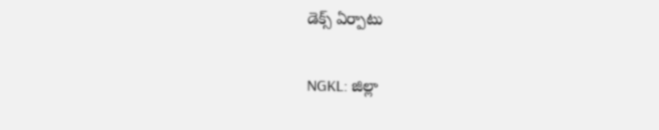డెక్స్ ఏర్పాటు

NGKL: జిల్లా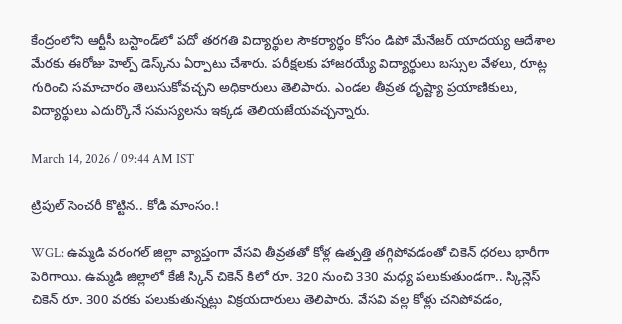కేంద్రంలోని ఆర్టీసీ బస్టాండ్‌‌లో పదో తరగతి విద్యార్థుల సౌకర్యార్థం కోసం డిపో మేనేజర్ యాదయ్య ఆదేశాల మేరకు ఈరోజు హెల్ప్ డెస్క్‌ను ఏర్పాటు చేశారు. పరీక్షలకు హాజరయ్యే విద్యార్థులు బస్సుల వేళలు, రూట్ల గురించి సమాచారం తెలుసుకోవచ్చని అధికారులు తెలిపారు. ఎండల తీవ్రత దృష్ట్యా ప్రయాణికులు, విద్యార్థులు ఎదుర్కొనే సమస్యలను ఇక్కడ తెలియజేయవచ్చన్నారు.

March 14, 2026 / 09:44 AM IST

ట్రిపుల్‌ సెంచరీ కొట్టిన.. కోడి మాంసం.!

WGL: ఉమ్మడి వరంగల్ జిల్లా వ్యాప్తంగా వేసవి తీవ్రతతో కోళ్ల ఉత్పత్తి తగ్గిపోవడంతో చికెన్ ధరలు భారీగా పెరిగాయి. ఉమ్మడి జిల్లాలో కేజీ స్కిన్ చికెన్ కిలో రూ. 320 నుంచి 330 మధ్య పలుకుతుండగా.. స్కిన్లెస్ చికెన్ రూ. 300 వరకు పలుకుతున్నట్లు విక్రయదారులు తెలిపారు. వేసవి వల్ల కోళ్లు చనిపోవడం,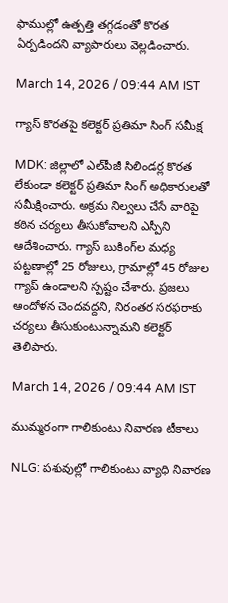ఫాముల్లో ఉత్పత్తి తగ్గడంతో కొరత ఏర్పడిందని వ్యాపారులు వెల్లడించారు.

March 14, 2026 / 09:44 AM IST

గ్యాస్ కొరతపై కలెక్టర్ ప్రతిమా సింగ్ సమీక్ష

MDK: జిల్లాలో ఎల్‌పీజీ సిలిండర్ల కొరత లేకుండా కలెక్టర్ ప్రతిమా సింగ్ అధికారులతో సమీక్షించారు. అక్రమ నిల్వలు చేసే వారిపై కఠిన చర్యలు తీసుకోవాలని ఎస్పీని ఆదేశించారు. గ్యాస్ బుకింగ్‌ల మధ్య పట్టణాల్లో 25 రోజులు, గ్రామాల్లో 45 రోజుల గ్యాప్ ఉండాలని స్పష్టం చేశారు. ప్రజలు ఆందోళన చెందవద్దని, నిరంతర సరఫరాకు చర్యలు తీసుకుంటున్నామని కలెక్టర్ తెలిపారు.

March 14, 2026 / 09:44 AM IST

ముమ్మరంగా గాలికుంటు నివారణ టీకాలు

NLG: పశువుల్లో గాలికుంటు వ్యాధి నివారణ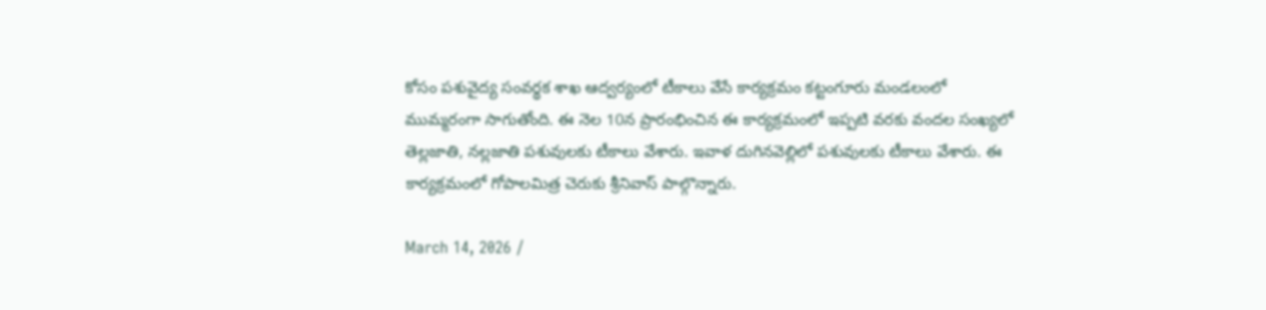కోసం పశువైద్య సంవర్థక శాఖ ఆద్వర్యంలో టీకాలు వేసే కార్యక్రమం కట్టంగూరు మండలంలో ముమ్మరంగా సాగుతోంది. ఈ నెల 10న ప్రారంభించిన ఈ కార్యక్రమంలో ఇప్పటి వరకు వందల సంఖ్యలో తెల్లజాతి, నల్లజాతి పశువులకు టీకాలు వేశారు. ఇవాళ దుగినవెల్లిలో పశువులకు టీకాలు వేశారు. ఈ కార్యక్రమంలో గోపాలమిత్ర చెరుకు శ్రీనివాస్ పాల్గొన్నారు.

March 14, 2026 /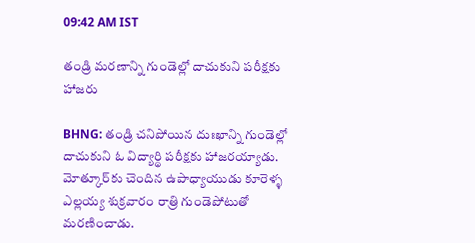09:42 AM IST

తండ్రి మరణాన్ని గుండెల్లో దాచుకుని పరీక్షకు హాజరు

BHNG: తండ్రి చనిపోయిన దుఃఖాన్ని గుండెల్లో దాచుకుని ఓ విద్యార్థి పరీక్షకు హాజరయ్యాడు. మోత్కూర్‌కు చెందిన ఉపాధ్యాయుడు కూరెళ్ళ ఎల్లయ్య శుక్రవారం రాత్రి గుండెపోటుతో మరణించాడు.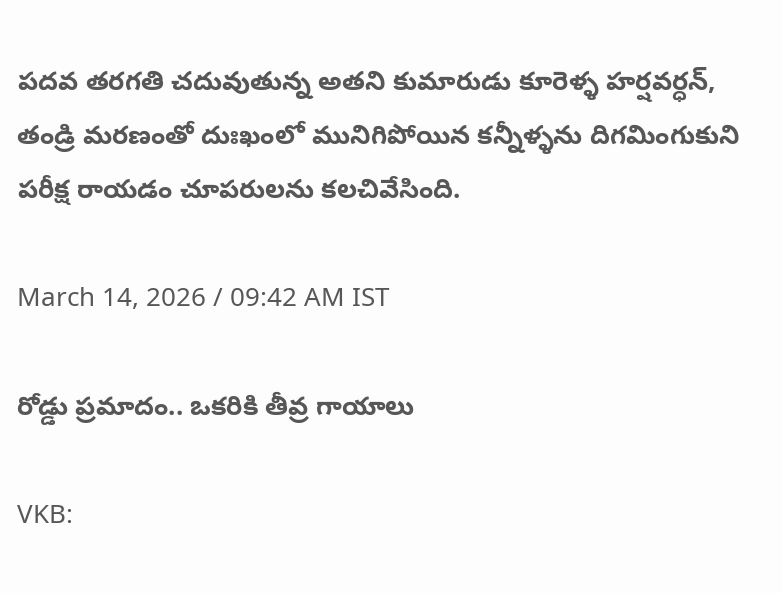పదవ తరగతి చదువుతున్న అతని కుమారుడు కూరెళ్ళ హర్షవర్ధన్, తండ్రి మరణంతో దుఃఖంలో మునిగిపోయిన కన్నీళ్ళను దిగమింగుకుని పరీక్ష రాయడం చూపరులను కలచివేసింది.

March 14, 2026 / 09:42 AM IST

రోడ్డు ప్రమాదం.. ఒకరికి తీవ్ర గాయాలు

VKB: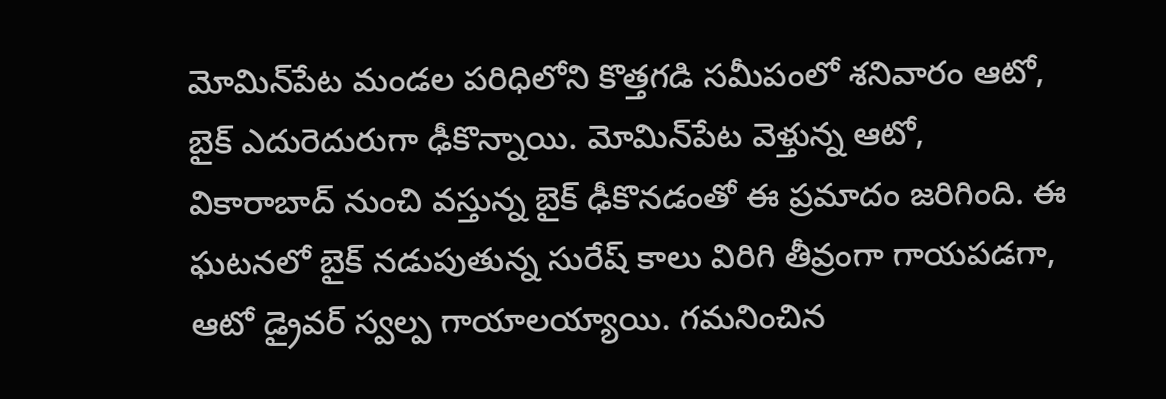మోమిన్‌పేట మండల పరిధిలోని కొత్తగడి సమీపంలో శనివారం ఆటో, బైక్ ఎదురెదురుగా ఢీకొన్నాయి. మోమిన్‌పేట వెళ్తున్న ఆటో, వికారాబాద్ నుంచి వస్తున్న బైక్ ఢీకొనడంతో ఈ ప్రమాదం జరిగింది. ఈ ఘటనలో బైక్ నడుపుతున్న సురేష్ కాలు విరిగి తీవ్రంగా గాయపడగా, ఆటో డ్రైవర్ స్వల్ప గాయాలయ్యాయి. గమనించిన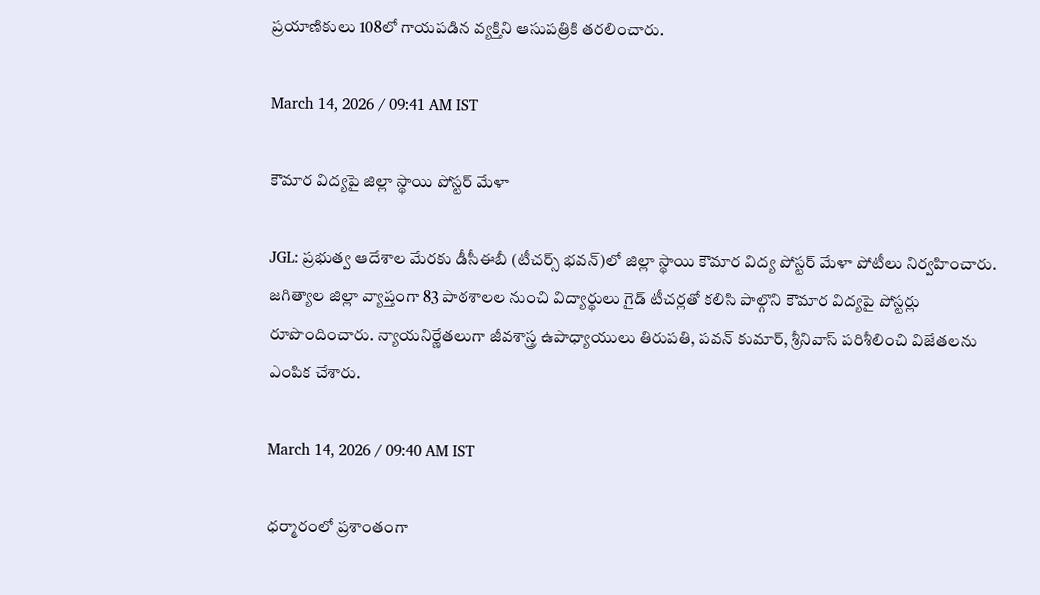ప్రయాణికులు 108లో గాయపడిన వ్యక్తిని ఆసుపత్రికి తరలించారు.

March 14, 2026 / 09:41 AM IST

కౌమార విద్యపై జిల్లా స్థాయి పోస్టర్ మేళా

JGL: ప్రభుత్వ ఆదేశాల మేరకు డీసీఈబీ (టీచర్స్ భవన్)లో జిల్లా స్థాయి కౌమార విద్య పోస్టర్ మేళా పోటీలు నిర్వహించారు. జగిత్యాల జిల్లా వ్యాప్తంగా 83 పాఠశాలల నుంచి విద్యార్థులు గైడ్ టీచర్లతో కలిసి పాల్గొని కౌమార విద్యపై పోస్టర్లు రూపొందించారు. న్యాయనిర్ణేతలుగా జీవశాస్త్ర ఉపాధ్యాయులు తిరుపతి, పవన్ కుమార్, శ్రీనివాస్ పరిశీలించి విజేతలను ఎంపిక చేశారు.

March 14, 2026 / 09:40 AM IST

ధర్మారంలో ప్రశాంతంగా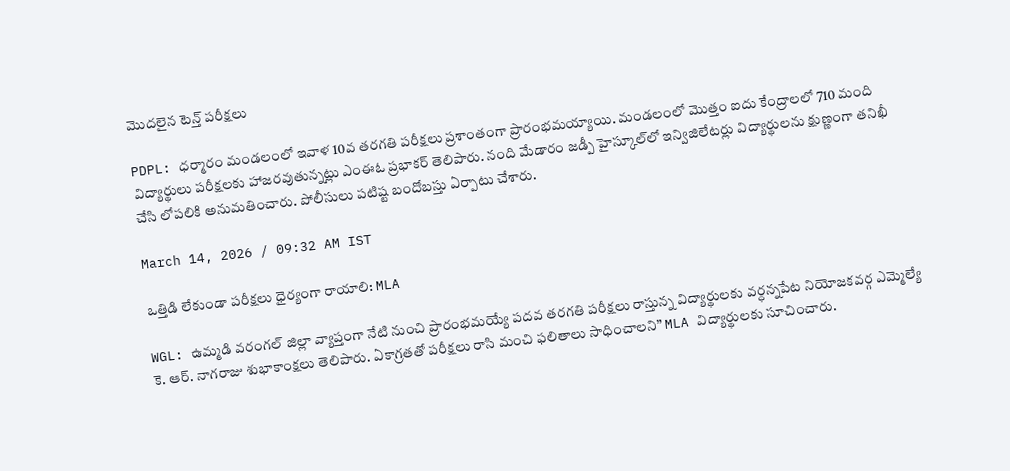మొదలైన టెన్త్ పరీక్షలు

PDPL: ధర్మారం మండలంలో ఇవాళ 10వ తరగతి పరీక్షలు ప్రశాంతంగా ప్రారంభమయ్యాయి. మండలంలో మొత్తం ఐదు కేంద్రాలలో 710 మంది విద్యార్థులు పరీక్షలకు హాజరవుతున్నట్లు ఎంఈఓ ప్రభాకర్ తెలిపారు. నంది మేడారం జడ్పీ హైస్కూల్‌లో ఇన్విజిలేటర్లు విద్యార్థులను క్షుణ్ణంగా తనిఖీ చేసి లోపలికి అనుమతించారు. పోలీసులు పటిష్ట బందోబస్తు ఏర్పాటు చేశారు.

March 14, 2026 / 09:32 AM IST

ఒత్తిడి లేకుండా పరీక్షలు ధైర్యంగా రాయాలి: MLA

WGL: ఉమ్మడి వరంగల్ జిల్లా వ్యాప్తంగా నేటి నుంచి ప్రారంభమయ్యే పదవ తరగతి పరీక్షలు రాస్తున్న విద్యార్థులకు వర్ధన్నపేట నియోజకవర్గ ఎమ్మెల్యే కె. ఆర్. నాగరాజు శుభాకాంక్షలు తెలిపారు. ఏకాగ్రతతో పరీక్షలు రాసి మంచి ఫలితాలు సాధించాలని” MLA విద్యార్థులకు సూచించారు.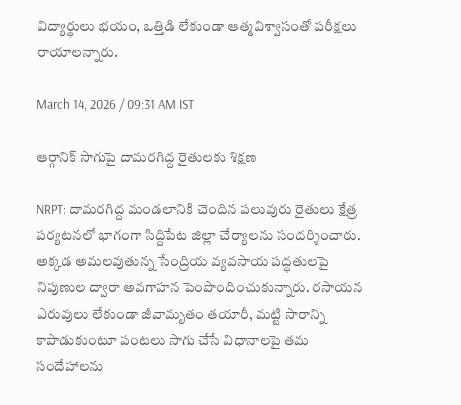విద్యార్థులు భయం, ఒత్తిడి లేకుండా ఆత్మవిశ్వాసంతో పరీక్షలు రాయాలన్నారు.

March 14, 2026 / 09:31 AM IST

ఆర్గానిక్ సాగుపై దామరగిద్ద రైతులకు శిక్షణ

NRPT: దామరగిద్ద మండలానికి చెందిన పలువురు రైతులు క్షేత్ర పర్యటనలో భాగంగా సిద్దిపేట జిల్లా చేర్యాలను సందర్శించారు. అక్కడ అమలవుతున్న సేంద్రియ వ్యవసాయ పద్ధతులపై నిపుణుల ద్వారా అవగాహన పెంపొందించుకున్నారు. రసాయన ఎరువులు లేకుండా జీవామృతం తయారీ, మట్టి సారాన్ని కాపాడుకుంటూ పంటలు సాగు చేసే విధానాలపై తమ సందేహాలను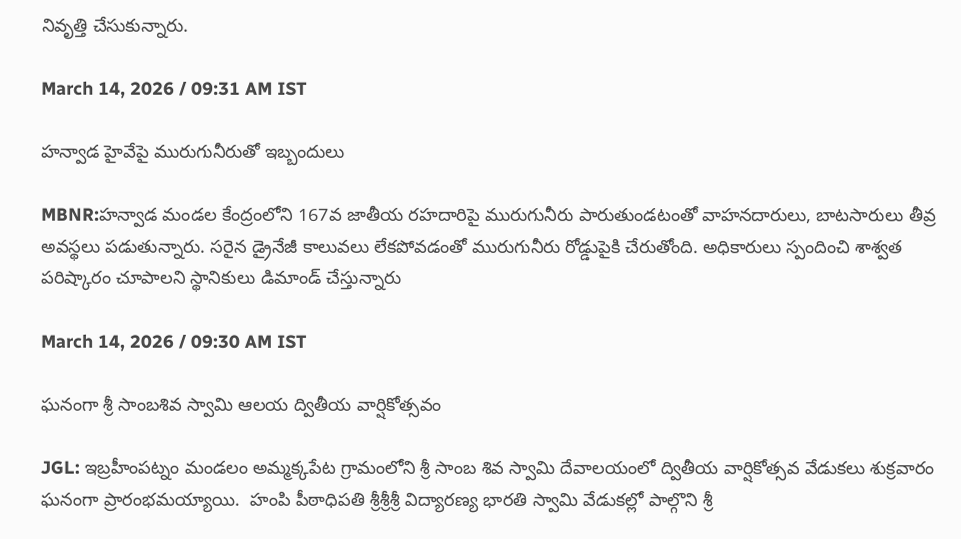నివృత్తి చేసుకున్నారు.

March 14, 2026 / 09:31 AM IST

హన్వాడ హైవేపై మురుగునీరుతో ఇబ్బందులు

MBNR:హన్వాడ మండల కేంద్రంలోని 167వ జాతీయ రహదారిపై మురుగునీరు పారుతుండటంతో వాహనదారులు, బాటసారులు తీవ్ర అవస్థలు పడుతున్నారు. సరైన డ్రైనేజీ కాలువలు లేకపోవడంతో మురుగునీరు రోడ్డుపైకి చేరుతోంది. అధికారులు స్పందించి శాశ్వత పరిష్కారం చూపాలని స్థానికులు డిమాండ్ చేస్తున్నారు

March 14, 2026 / 09:30 AM IST

ఘనంగా శ్రీ సాంబశివ స్వామి ఆలయ ద్వితీయ వార్షికోత్సవం

JGL: ఇబ్రహీంపట్నం మండలం అమ్మక్కపేట గ్రామంలోని శ్రీ సాంబ శివ స్వామి దేవాలయంలో ద్వితీయ వార్షికోత్సవ వేడుకలు శుక్రవారం ఘనంగా ప్రారంభమయ్యాయి.  హంపి పీఠాధిపతి శ్రీశ్రీశ్రీ విద్యారణ్య భారతి స్వామి వేడుకల్లో పాల్గొని శ్రీ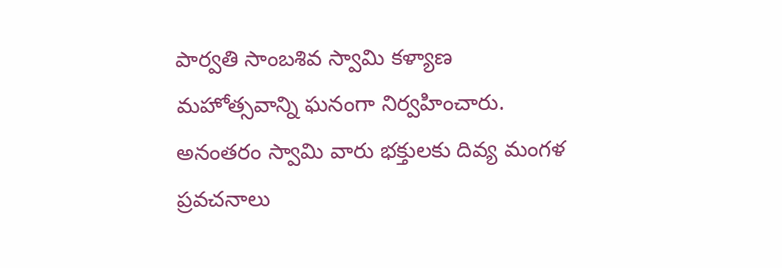పార్వతి సాంబశివ స్వామి కళ్యాణ మహోత్సవాన్ని ఘనంగా నిర్వహించారు. అనంతరం స్వామి వారు భక్తులకు దివ్య మంగళ ప్రవచనాలు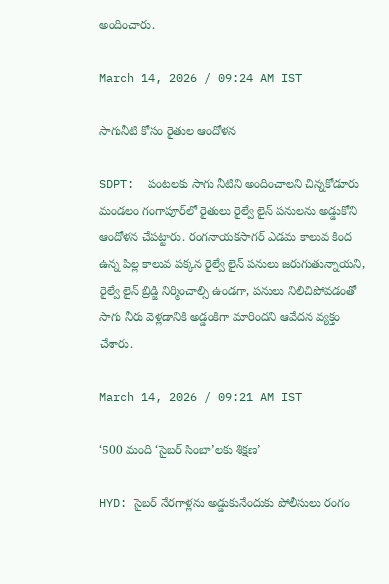అందించారు.

March 14, 2026 / 09:24 AM IST

సాగునీటి కోసం రైతుల ఆందోళన

SDPT:  పంటలకు సాగు నీటిని అందించాలని చిన్నకోడూరు మండలం గంగాపూర్‌లో రైతులు రైల్వే లైన్ పనులను అడ్డుకోని ఆందోళన చేపట్టారు. రంగనాయకసాగర్ ఎడమ కాలువ కింద ఉన్న పిల్ల కాలువ పక్కన రైల్వే లైన్ పనులు జరుగుతున్నాయని, రైల్వే లైన్ బ్రిడ్జి నిర్మించాల్సి ఉండగా, పనులు నిలిచిపోవడంతో సాగు నీరు వెళ్లడానికి అడ్డంకిగా మారిందని ఆవేదన వ్యక్తం చేశారు.

March 14, 2026 / 09:21 AM IST

‘500 మంది ‘సైబర్ సింబా’లకు శిక్షణ’

HYD: సైబర్ నేరగాళ్లను అడ్డుకునేందుకు పోలీసులు రంగం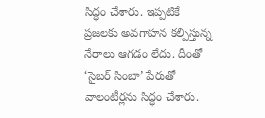సిద్ధం చేశారు. ఇప్పటికే ప్రజలకు అవగాహన కల్పిస్తున్న నేరాలు ఆగడం లేదు. దీంతో ‘సైబర్ సింబా’ పేరుతో వాలంటీర్లను సిద్ధం చేశారు.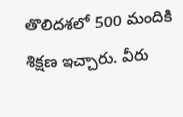తొలిదశలో 500 మందికి శిక్షణ ఇచ్చారు. వీరు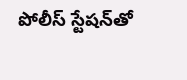పోలీస్ స్టేషన్‌తో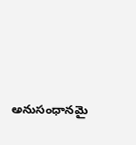అనుసంధానమై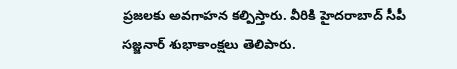ప్రజలకు అవగాహన కల్పిస్తారు. వీరికి హైదరాబాద్ సీపీ సజ్జనార్ శుభాకాంక్షలు తెలిపారు.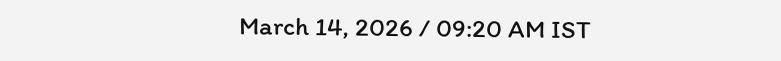March 14, 2026 / 09:20 AM IST